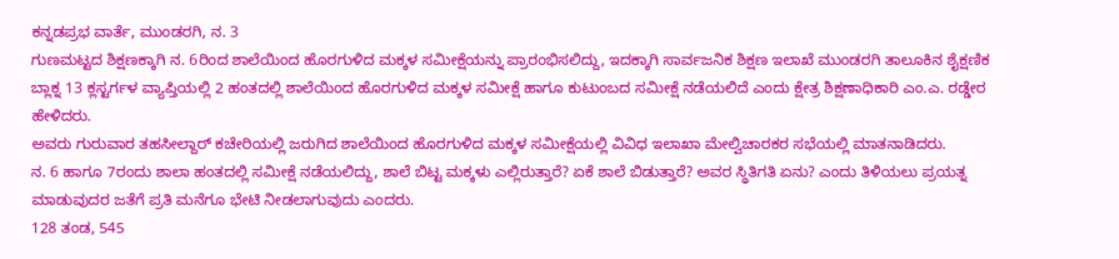ಕನ್ನಡಪ್ರಭ ವಾರ್ತೆ, ಮುಂಡರಗಿ, ನ. 3
ಗುಣಮಟ್ಟದ ಶಿಕ್ಷಣಕ್ಕಾಗಿ ನ. 6ರಿಂದ ಶಾಲೆಯಿಂದ ಹೊರಗುಳಿದ ಮಕ್ಕಳ ಸಮೀಕ್ಷೆಯನ್ನು ಪ್ರಾರಂಭಿಸಲಿದ್ದು, ಇದಕ್ಕಾಗಿ ಸಾರ್ವಜನಿಕ ಶಿಕ್ಷಣ ಇಲಾಖೆ ಮುಂಡರಗಿ ತಾಲೂಕಿನ ಶೈಕ್ಷಣಿಕ ಬ್ಲಾಕ್ನ 13 ಕ್ಲಸ್ಟರ್ಗಳ ವ್ಯಾಪ್ತಿಯಲ್ಲಿ 2 ಹಂತದಲ್ಲಿ ಶಾಲೆಯಿಂದ ಹೊರಗುಳಿದ ಮಕ್ಕಳ ಸಮೀಕ್ಷೆ ಹಾಗೂ ಕುಟುಂಬದ ಸಮೀಕ್ಷೆ ನಡೆಯಲಿದೆ ಎಂದು ಕ್ಷೇತ್ರ ಶಿಕ್ಷಣಾಧಿಕಾರಿ ಎಂ.ಎ. ರಡ್ಡೇರ ಹೇಳಿದರು.
ಅವರು ಗುರುವಾರ ತಹಸೀಲ್ದಾರ್ ಕಚೇರಿಯಲ್ಲಿ ಜರುಗಿದ ಶಾಲೆಯಿಂದ ಹೊರಗುಳಿದ ಮಕ್ಕಳ ಸಮೀಕ್ಷೆಯಲ್ಲಿ ವಿವಿಧ ಇಲಾಖಾ ಮೇಲ್ವಿಚಾರಕರ ಸಭೆಯಲ್ಲಿ ಮಾತನಾಡಿದರು.
ನ. 6 ಹಾಗೂ 7ರಂದು ಶಾಲಾ ಹಂತದಲ್ಲಿ ಸಮೀಕ್ಷೆ ನಡೆಯಲಿದ್ದು, ಶಾಲೆ ಬಿಟ್ಟ ಮಕ್ಕಳು ಎಲ್ಲಿರುತ್ತಾರೆ? ಏಕೆ ಶಾಲೆ ಬಿಡುತ್ತಾರೆ? ಅವರ ಸ್ಥಿತಿಗತಿ ಏನು? ಎಂದು ತಿಳಿಯಲು ಪ್ರಯತ್ನ ಮಾಡುವುದರ ಜತೆಗೆ ಪ್ರತಿ ಮನೆಗೂ ಭೇಟಿ ನೀಡಲಾಗುವುದು ಎಂದರು.
128 ತಂಡ, 545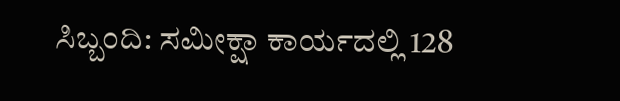ಸಿಬ್ಬಂದಿ: ಸಮೀಕ್ಷಾ ಕಾರ್ಯದಲ್ಲಿ 128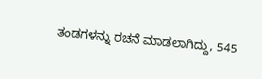ತಂಡಗಳನ್ನು ರಚನೆ ಮಾಡಲಾಗಿದ್ದು, 545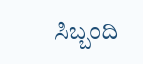ಸಿಬ್ಬಂದಿ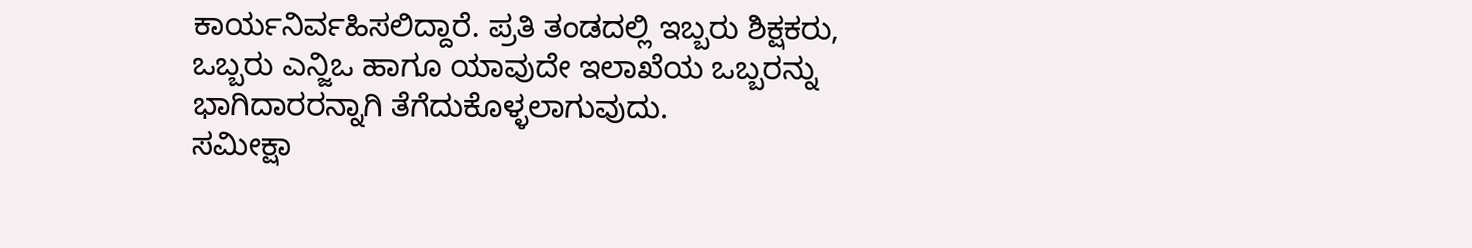ಕಾರ್ಯನಿರ್ವಹಿಸಲಿದ್ದಾರೆ. ಪ್ರತಿ ತಂಡದಲ್ಲಿ ಇಬ್ಬರು ಶಿಕ್ಷಕರು, ಒಬ್ಬರು ಎನ್ಜಿಒ ಹಾಗೂ ಯಾವುದೇ ಇಲಾಖೆಯ ಒಬ್ಬರನ್ನು ಭಾಗಿದಾರರನ್ನಾಗಿ ತೆಗೆದುಕೊಳ್ಳಲಾಗುವುದು.
ಸಮೀಕ್ಷಾ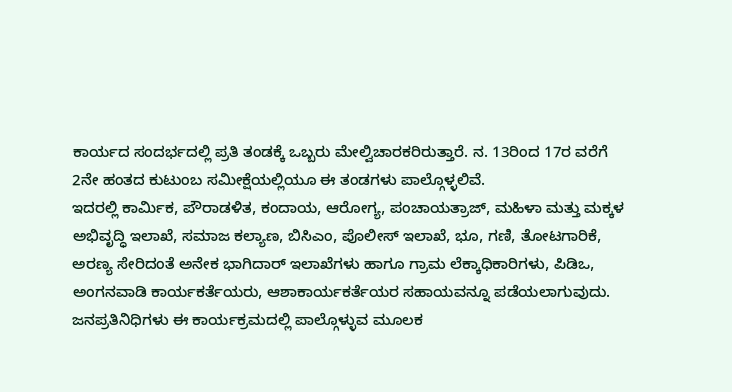ಕಾರ್ಯದ ಸಂದರ್ಭದಲ್ಲಿ ಪ್ರತಿ ತಂಡಕ್ಕೆ ಒಬ್ಬರು ಮೇಲ್ವಿಚಾರಕರಿರುತ್ತಾರೆ. ನ. 13ರಿಂದ 17ರ ವರೆಗೆ 2ನೇ ಹಂತದ ಕುಟುಂಬ ಸಮೀಕ್ಷೆಯಲ್ಲಿಯೂ ಈ ತಂಡಗಳು ಪಾಲ್ಗೊಳ್ಳಲಿವೆ.
ಇದರಲ್ಲಿ ಕಾರ್ಮಿಕ, ಪೌರಾಡಳಿತ, ಕಂದಾಯ, ಆರೋಗ್ಯ, ಪಂಚಾಯತ್ರಾಜ್, ಮಹಿಳಾ ಮತ್ತು ಮಕ್ಕಳ ಅಭಿವೃದ್ಧಿ ಇಲಾಖೆ, ಸಮಾಜ ಕಲ್ಯಾಣ, ಬಿಸಿಎಂ, ಪೊಲೀಸ್ ಇಲಾಖೆ, ಭೂ, ಗಣಿ, ತೋಟಗಾರಿಕೆ, ಅರಣ್ಯ ಸೇರಿದಂತೆ ಅನೇಕ ಭಾಗಿದಾರ್ ಇಲಾಖೆಗಳು ಹಾಗೂ ಗ್ರಾಮ ಲೆಕ್ಕಾಧಿಕಾರಿಗಳು, ಪಿಡಿಒ, ಅಂಗನವಾಡಿ ಕಾರ್ಯಕರ್ತೆಯರು, ಆಶಾಕಾರ್ಯಕರ್ತೆಯರ ಸಹಾಯವನ್ನೂ ಪಡೆಯಲಾಗುವುದು. ಜನಪ್ರತಿನಿಧಿಗಳು ಈ ಕಾರ್ಯಕ್ರಮದಲ್ಲಿ ಪಾಲ್ಗೊಳ್ಳುವ ಮೂಲಕ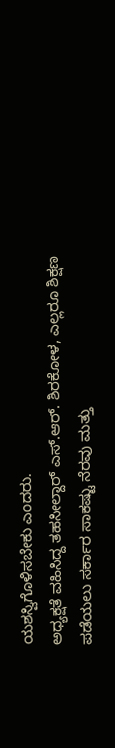ಯಶಸ್ವಿಗೊಳಿಸಬೇಕು ಎಂದರು.
ಅಧ್ಯಕ್ಷತೆ ವಹಿಸಿದ್ದ ತಹಸೀಲ್ದಾರ್ ಎಸ್.ಆರ್. ಶಿರಕೋಳ, ಎಲ್ಲರೂ ಶಿಕ್ಷಣ ಪಡೆಯಲು ಸರ್ಕಾರ ಸಾಕಷ್ಟು ನೆರವು ಮತ್ತು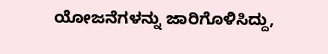ಯೋಜನೆಗಳನ್ನು ಜಾರಿಗೊಳಿಸಿದ್ದು,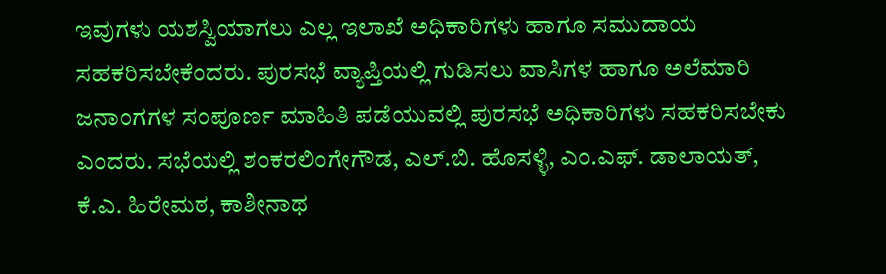ಇವುಗಳು ಯಶಸ್ವಿಯಾಗಲು ಎಲ್ಲ ಇಲಾಖೆ ಅಧಿಕಾರಿಗಳು ಹಾಗೂ ಸಮುದಾಯ ಸಹಕರಿಸಬೇಕೆಂದರು. ಪುರಸಭೆ ವ್ಯಾಪ್ತಿಯಲ್ಲಿ ಗುಡಿಸಲು ವಾಸಿಗಳ ಹಾಗೂ ಅಲೆಮಾರಿ ಜನಾಂಗಗಳ ಸಂಪೂರ್ಣ ಮಾಹಿತಿ ಪಡೆಯುವಲ್ಲಿ ಪುರಸಭೆ ಅಧಿಕಾರಿಗಳು ಸಹಕರಿಸಬೇಕು ಎಂದರು. ಸಭೆಯಲ್ಲಿ ಶಂಕರಲಿಂಗೇಗೌಡ, ಎಲ್.ಬಿ. ಹೊಸಳ್ಳಿ, ಎಂ.ಎಫ್. ಡಾಲಾಯತ್, ಕೆ.ಎ. ಹಿರೇಮಠ, ಕಾಶೀನಾಥ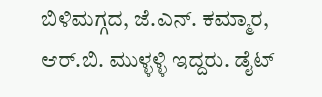ಬಿಳಿಮಗ್ಗದ, ಜೆ.ಎನ್. ಕಮ್ಮಾರ, ಆರ್.ಬಿ. ಮುಳ್ಳಳ್ಳಿ ಇದ್ದರು. ಡೈಟ್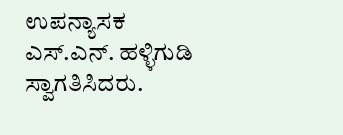ಉಪನ್ಯಾಸಕ ಎಸ್.ಎನ್. ಹಳ್ಳಿಗುಡಿ ಸ್ವಾಗತಿಸಿದರು.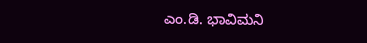ಎಂ.ಡಿ. ಭಾವಿಮನಿ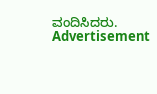ವಂದಿಸಿದರು.
Advertisement